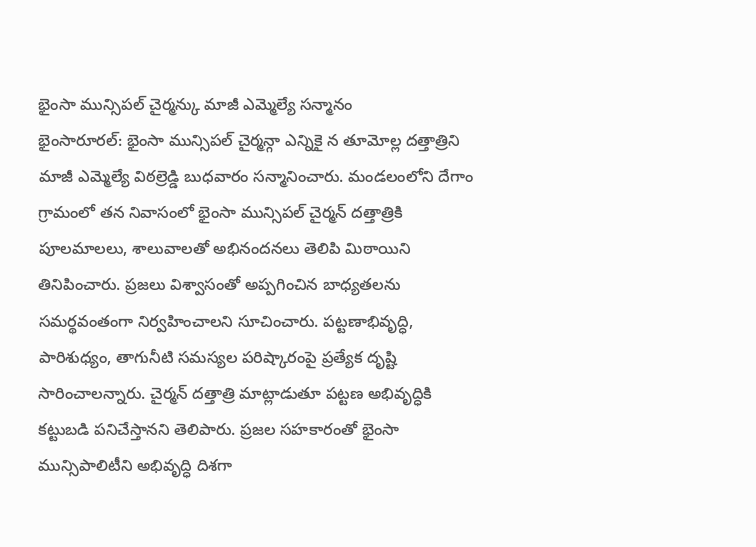భైంసా మున్సిపల్ చైర్మన్కు మాజీ ఎమ్మెల్యే సన్మానం
భైంసారూరల్: భైంసా మున్సిపల్ చైర్మన్గా ఎన్నికై న తూమోల్ల దత్తాత్రిని మాజీ ఎమ్మెల్యే విఠల్రెడ్డి బుధవారం సన్మానించారు. మండలంలోని దేగాం గ్రామంలో తన నివాసంలో భైంసా మున్సిపల్ చైర్మన్ దత్తాత్రికి పూలమాలలు, శాలువాలతో అభినందనలు తెలిపి మిఠాయిని తినిపించారు. ప్రజలు విశ్వాసంతో అప్పగించిన బాధ్యతలను సమర్థవంతంగా నిర్వహించాలని సూచించారు. పట్టణాభివృద్ధి, పారిశుధ్యం, తాగునీటి సమస్యల పరిష్కారంపై ప్రత్యేక దృష్టి సారించాలన్నారు. చైర్మన్ దత్తాత్రి మాట్లాడుతూ పట్టణ అభివృద్ధికి కట్టుబడి పనిచేస్తానని తెలిపారు. ప్రజల సహకారంతో భైంసా మున్సిపాలిటీని అభివృద్ధి దిశగా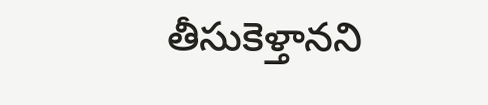తీసుకెళ్తానని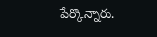పేర్కొన్నారు.